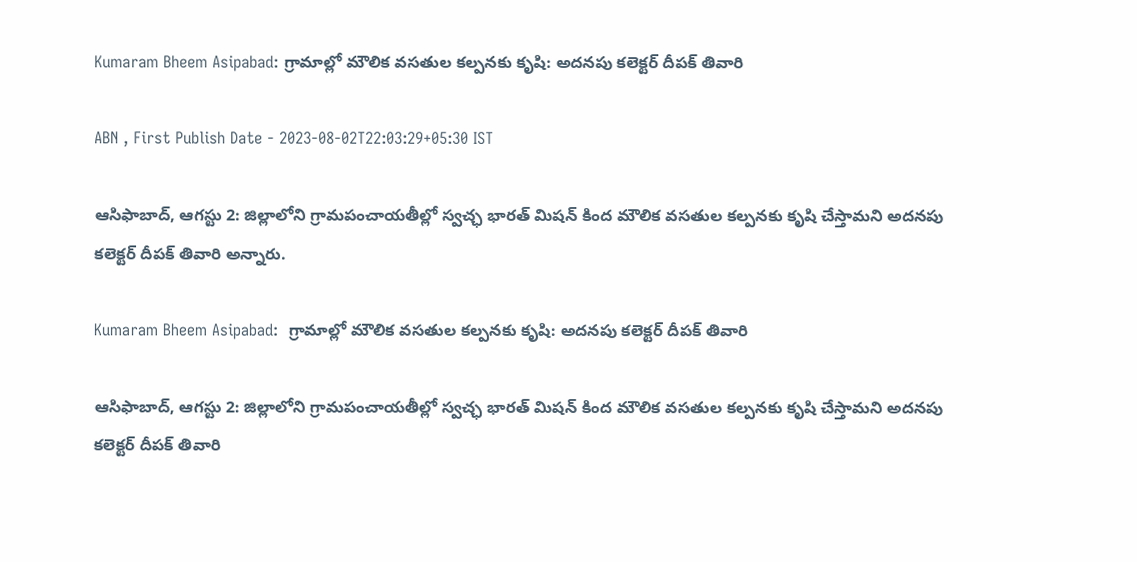Kumaram Bheem Asipabad: గ్రామాల్లో మౌలిక వసతుల కల్పనకు కృషి: అదనపు కలెక్టర్‌ దీపక్‌ తివారి

ABN , First Publish Date - 2023-08-02T22:03:29+05:30 IST

ఆసిఫాబాద్‌, ఆగస్టు 2: జిల్లాలోని గ్రామపంచాయతీల్లో స్వచ్ఛ భారత్‌ మిషన్‌ కింద మౌలిక వసతుల కల్పనకు కృషి చేస్తామని అదనపు కలెక్టర్‌ దీపక్‌ తివారి అన్నారు.

Kumaram Bheem Asipabad:  గ్రామాల్లో మౌలిక వసతుల కల్పనకు కృషి: అదనపు కలెక్టర్‌ దీపక్‌ తివారి

ఆసిఫాబాద్‌, ఆగస్టు 2: జిల్లాలోని గ్రామపంచాయతీల్లో స్వచ్ఛ భారత్‌ మిషన్‌ కింద మౌలిక వసతుల కల్పనకు కృషి చేస్తామని అదనపు కలెక్టర్‌ దీపక్‌ తివారి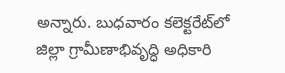అన్నారు. బుధవారం కలెక్టరేట్‌లో జిల్లా గ్రామీణాభివృద్ధి అధికారి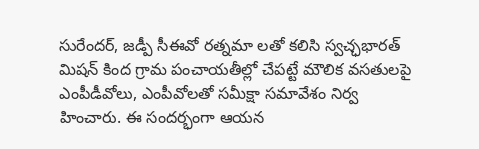సురేందర్‌, జడ్పీ సీఈవో రత్నమా లతో కలిసి స్వచ్ఛభారత్‌ మిషన్‌ కింద గ్రామ పంచాయతీల్లో చేపట్టే మౌలిక వసతులపై ఎంపీడీవోలు, ఎంపీవోలతో సమీక్షా సమావేశం నిర్వ హించారు. ఈ సందర్భంగా ఆయన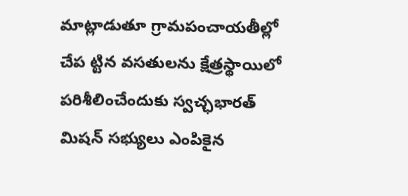మాట్లాడుతూ గ్రామపంచాయతీల్లో చేప ట్టిన వసతులను క్షేత్రస్థాయిలో పరిశీలించేందుకు స్వచ్ఛభారత్‌ మిషన్‌ సభ్యులు ఎంపికైన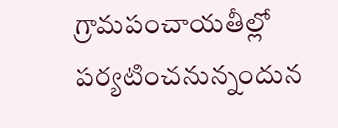గ్రామపంచాయతీల్లో పర్యటించనున్నందున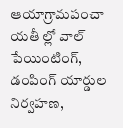ఆయాగ్రామపంచా యతీ ల్లో వాల్‌ పేయింటింగ్‌, డంపింగ్‌ యార్డుల నిర్వహణ,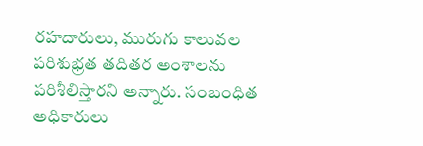రహదారులు, మురుగు కాలువల పరిశుభ్రత తదితర అంశాలను పరిశీలిస్తారని అన్నారు. సంబంధిత అధికారులు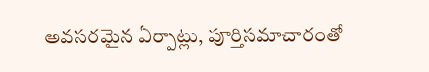అవసరమైన ఏర్పాట్లు, పూర్తిసమాచారంతో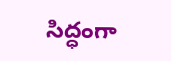సిద్ధంగా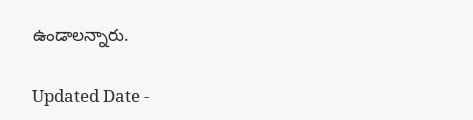ఉండాలన్నారు.

Updated Date -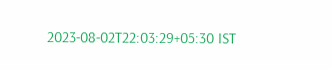2023-08-02T22:03:29+05:30 IST